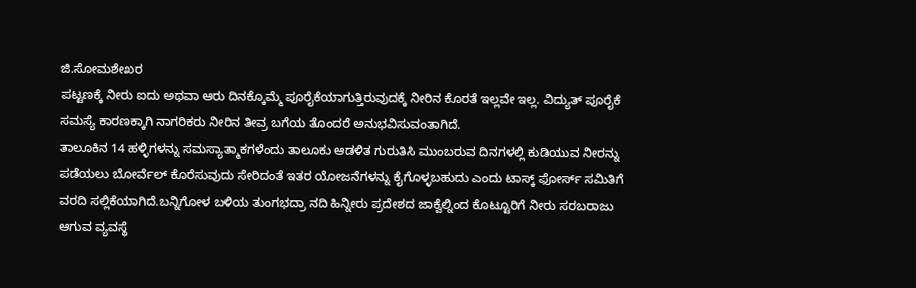ಜಿ.ಸೋಮಶೇಖರ
ಪಟ್ಟಣಕ್ಕೆ ನೀರು ಐದು ಅಥವಾ ಆರು ದಿನಕ್ಕೊಮ್ಮೆ ಪೂರೈಕೆಯಾಗುತ್ತಿರುವುದಕ್ಕೆ ನೀರಿನ ಕೊರತೆ ಇಲ್ಲವೇ ಇಲ್ಲ. ವಿದ್ಯುತ್ ಪೂರೈಕೆ ಸಮಸ್ಯೆ ಕಾರಣಕ್ಕಾಗಿ ನಾಗರಿಕರು ನೀರಿನ ತೀವ್ರ ಬಗೆಯ ತೊಂದರೆ ಅನುಭವಿಸುವಂತಾಗಿದೆ.
ತಾಲೂಕಿನ 14 ಹಳ್ಳಿಗಳನ್ನು ಸಮಸ್ಯಾತ್ಮಾಕಗಳೆಂದು ತಾಲೂಕು ಆಡಳಿತ ಗುರುತಿಸಿ ಮುಂಬರುವ ದಿನಗಳಲ್ಲಿ ಕುಡಿಯುವ ನೀರನ್ನು ಪಡೆಯಲು ಬೋರ್ವೆಲ್ ಕೊರೆಸುವುದು ಸೇರಿದಂತೆ ಇತರ ಯೋಜನೆಗಳನ್ನು ಕೈಗೊಳ್ಳಬಹುದು ಎಂದು ಟಾಸ್ಕ್ ಫೋರ್ಸ್ ಸಮಿತಿಗೆ ವರದಿ ಸಲ್ಲಿಕೆಯಾಗಿದೆ.ಬನ್ನಿಗೋಳ ಬಳಿಯ ತುಂಗಭದ್ರಾ ನದಿ ಹಿನ್ನೀರು ಪ್ರದೇಶದ ಜಾಕ್ವೆಲ್ನಿಂದ ಕೊಟ್ಟೂರಿಗೆ ನೀರು ಸರಬರಾಜು ಆಗುವ ವ್ಯವಸ್ಥೆ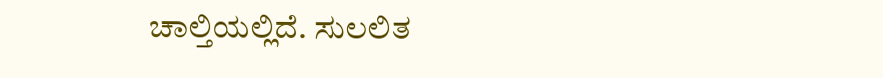ಚಾಲ್ತಿಯಲ್ಲಿದೆ. ಸುಲಲಿತ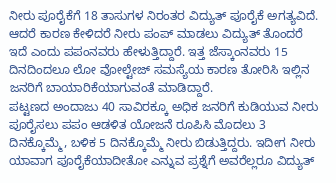ನೀರು ಪೂರೈಕೆಗೆ 18 ತಾಸುಗಳ ನಿರಂತರ ವಿದ್ಯುತ್ ಪೂರೈಕೆ ಅಗತ್ಯವಿದೆ. ಆದರೆ ಕಾರಣ ಕೇಳಿದರೆ ನೀರು ಪಂಪ್ ಮಾಡಲು ವಿದ್ಯುತ್ ತೊಂದರೆ ಇದೆ ಎಂದು ಪಪಂನವರು ಹೇಳುತ್ತಿದ್ದಾರೆ. ಇತ್ತ ಜೆಸ್ಕಾಂನವರು 15 ದಿನದಿಂದಲೂ ಲೋ ವೋಲ್ಟೇಜ್ ಸಮಸ್ಯೆಯ ಕಾರಣ ತೋರಿಸಿ ಇಲ್ಲಿನ ಜನರಿಗೆ ಬಾಯಾರಿಕೆಯಾಗುವಂತೆ ಮಾಡಿದ್ದಾರೆ.
ಪಟ್ಟಣದ ಅಂದಾಜು 40 ಸಾವಿರಕ್ಕೂ ಅಧಿಕ ಜನರಿಗೆ ಕುಡಿಯುವ ನೀರು ಪೂರೈಸಲು ಪಪಂ ಆಡಳಿತ ಯೋಜನೆ ರೂಪಿಸಿ ಮೊದಲು 3 ದಿನಕ್ಕೊಮ್ಮೆ, ಬಳಿಕ 5 ದಿನಕ್ಕೊಮ್ಮೆ ನೀರು ಬಿಡುತ್ತಿದ್ದರು. ಇದೀಗ ನೀರು ಯಾವಾಗ ಪೂರೈಕೆಯಾದೀತೋ ಎನ್ನುವ ಪ್ರಶ್ನೆಗೆ ಅವರೆಲ್ಲರೂ ವಿದ್ಯುತ್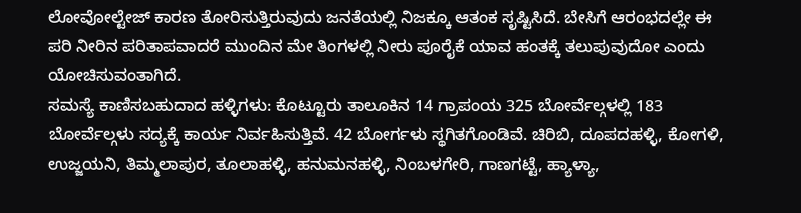ಲೋವೋಲ್ಟೇಜ್ ಕಾರಣ ತೋರಿಸುತ್ತಿರುವುದು ಜನತೆಯಲ್ಲಿ ನಿಜಕ್ಕೂ ಆತಂಕ ಸೃಷ್ಟಿಸಿದೆ. ಬೇಸಿಗೆ ಆರಂಭದಲ್ಲೇ ಈ ಪರಿ ನೀರಿನ ಪರಿತಾಪವಾದರೆ ಮುಂದಿನ ಮೇ ತಿಂಗಳಲ್ಲಿ ನೀರು ಪೂರೈಕೆ ಯಾವ ಹಂತಕ್ಕೆ ತಲುಪುವುದೋ ಎಂದು ಯೋಚಿಸುವಂತಾಗಿದೆ.
ಸಮಸ್ಯೆ ಕಾಣಿಸಬಹುದಾದ ಹಳ್ಳಿಗಳು: ಕೊಟ್ಟೂರು ತಾಲೂಕಿನ 14 ಗ್ರಾಪಂಯ 325 ಬೋರ್ವೆಲ್ಗಳಲ್ಲಿ 183 ಬೋರ್ವೆಲ್ಗಳು ಸದ್ಯಕ್ಕೆ ಕಾರ್ಯ ನಿರ್ವಹಿಸುತ್ತಿವೆ. 42 ಬೋರ್ಗಳು ಸ್ಥಗಿತಗೊಂಡಿವೆ. ಚಿರಿಬಿ, ದೂಪದಹಳ್ಳಿ, ಕೋಗಳಿ, ಉಜ್ಜಯನಿ, ತಿಮ್ಮಲಾಪುರ, ತೂಲಾಹಳ್ಳಿ, ಹನುಮನಹಳ್ಳಿ, ನಿಂಬಳಗೇರಿ, ಗಾಣಗಟ್ಟೆ, ಹ್ಯಾಳ್ಯಾ,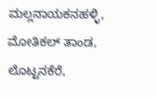ಮಲ್ಲನಾಯಕನಹಳ್ಳಿ, ಮೋತಿಕಲ್ ತಾಂಡ, ಲೊಟ್ಟನಕೆರೆ,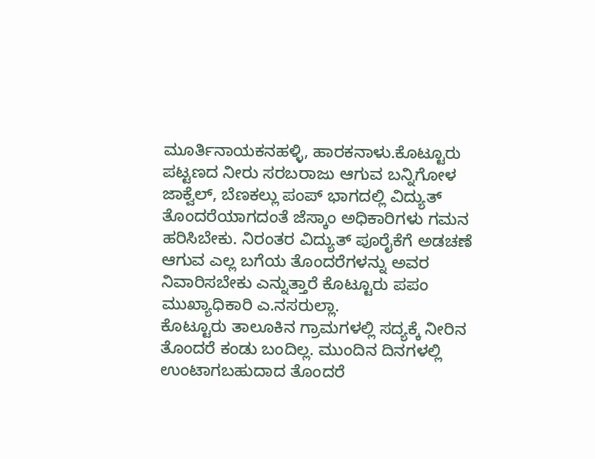ಮೂರ್ತಿನಾಯಕನಹಳ್ಳಿ, ಹಾರಕನಾಳು.ಕೊಟ್ಟೂರು ಪಟ್ಟಣದ ನೀರು ಸರಬರಾಜು ಆಗುವ ಬನ್ನಿಗೋಳ ಜಾಕ್ವೆಲ್, ಬೆಣಕಲ್ಲು ಪಂಪ್ ಭಾಗದಲ್ಲಿ ವಿದ್ಯುತ್ ತೊಂದರೆಯಾಗದಂತೆ ಜೆಸ್ಕಾಂ ಅಧಿಕಾರಿಗಳು ಗಮನ ಹರಿಸಿಬೇಕು. ನಿರಂತರ ವಿದ್ಯುತ್ ಪೂರೈಕೆಗೆ ಅಡಚಣೆ ಆಗುವ ಎಲ್ಲ ಬಗೆಯ ತೊಂದರೆಗಳನ್ನು ಅವರ ನಿವಾರಿಸಬೇಕು ಎನ್ನುತ್ತಾರೆ ಕೊಟ್ಟೂರು ಪಪಂ ಮುಖ್ಯಾಧಿಕಾರಿ ಎ.ನಸರುಲ್ಲಾ.
ಕೊಟ್ಟೂರು ತಾಲೂಕಿನ ಗ್ರಾಮಗಳಲ್ಲಿ ಸದ್ಯಕ್ಕೆ ನೀರಿನ ತೊಂದರೆ ಕಂಡು ಬಂದಿಲ್ಲ. ಮುಂದಿನ ದಿನಗಳಲ್ಲಿ ಉಂಟಾಗಬಹುದಾದ ತೊಂದರೆ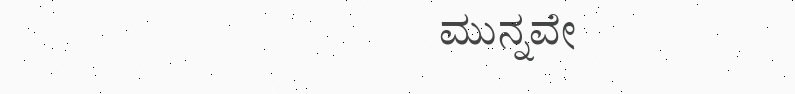ಮುನ್ನವೇ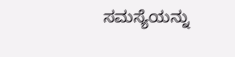ಸಮಸ್ಯೆಯನ್ನು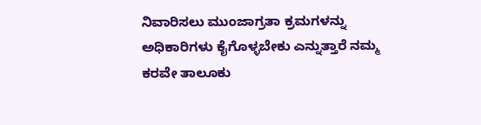ನಿವಾರಿಸಲು ಮುಂಜಾಗ್ರತಾ ಕ್ರಮಗಳನ್ನು ಅಧಿಕಾರಿಗಳು ಕೈಗೊಳ್ಳಬೇಕು ಎನ್ನುತ್ತಾರೆ ನಮ್ಮ ಕರವೇ ತಾಲೂಕು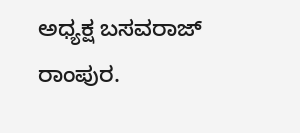ಅಧ್ಯಕ್ಷ ಬಸವರಾಜ್ ರಾಂಪುರ.